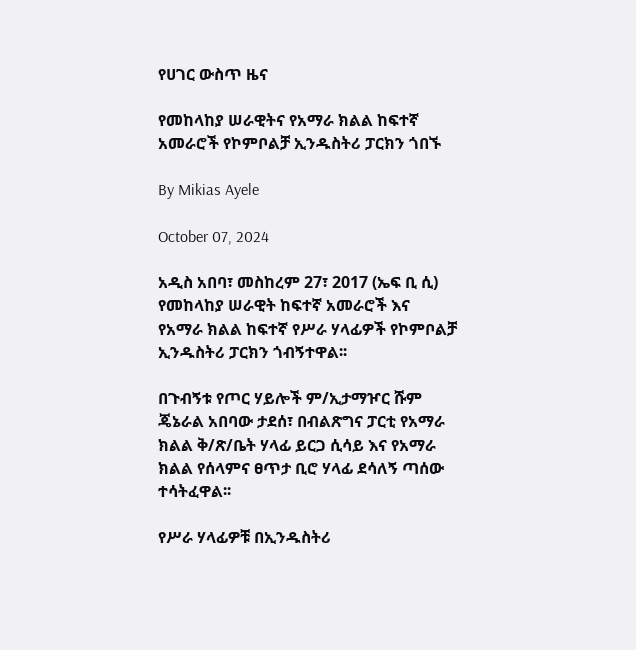የሀገር ውስጥ ዜና

የመከላከያ ሠራዊትና የአማራ ክልል ከፍተኛ አመራሮች የኮምቦልቻ ኢንዱስትሪ ፓርክን ጎበኙ

By Mikias Ayele

October 07, 2024

አዲስ አበባ፣ መስከረም 27፣ 2017 (ኤፍ ቢ ሲ) የመከላከያ ሠራዊት ከፍተኛ አመራሮች እና የአማራ ክልል ከፍተኛ የሥራ ሃላፊዎች የኮምቦልቻ ኢንዱስትሪ ፓርክን ጎብኝተዋል፡፡

በጉብኝቱ የጦር ሃይሎች ም/ኢታማዦር ሹም ጄኔራል አበባው ታደሰ፣ በብልጽግና ፓርቲ የአማራ ክልል ቅ/ጽ/ቤት ሃላፊ ይርጋ ሲሳይ እና የአማራ ክልል የሰላምና ፀጥታ ቢሮ ሃላፊ ደሳለኝ ጣሰው ተሳትፈዋል፡፡

የሥራ ሃላፊዎቹ በኢንዱስትሪ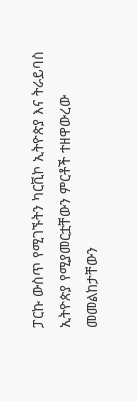ፓርኩ ውስጥ የሚገኙትን ካርቪኮ ኢትዮጵያ እና ትራይባስ ኢትዮጵያ የሚያመርቷቸውን ምርቶች ተዘዋውረው መመልከታቸውን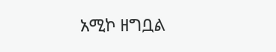አሚኮ ዘግቧል